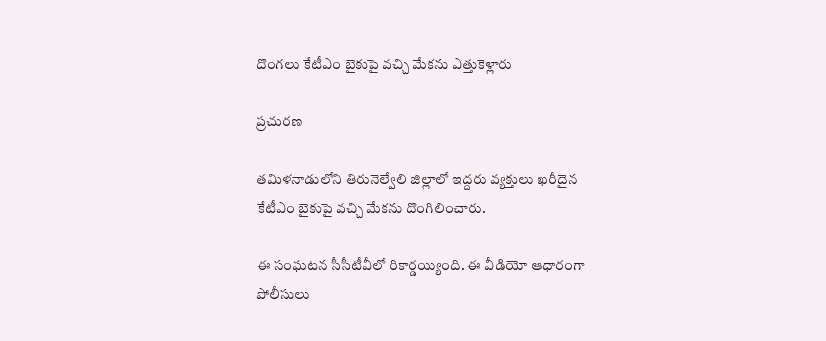దొంగలు కేటీఎం బైకుపై వచ్చి మేకను ఎత్తుకెళ్లారు

ప్రచురణ

తమిళనాడులోని తిరునెల్వేలి జిల్లాలో ఇద్దరు వ్యక్తులు ఖరీదైన కేటీఎం బైకుపై వచ్చి మేకను దొంగిలించారు.

ఈ సంఘటన సీసీటీవీలో రికార్డయ్యింది. ఈ వీడియో ఆధారంగా పోలీసులు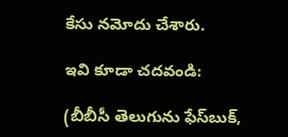కేసు నమోదు చేశారు.

ఇవి కూడా చదవండి:

(బీబీసీ తెలుగును ఫేస్‌బుక్,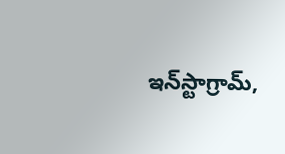ఇన్‌స్టాగ్రామ్‌,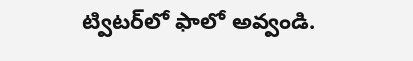ట్విటర్‌లో ఫాలో అవ్వండి.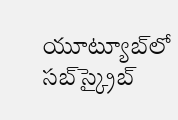యూట్యూబ్‌లో సబ్‌స్క్రైబ్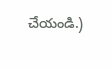చేయండి.)